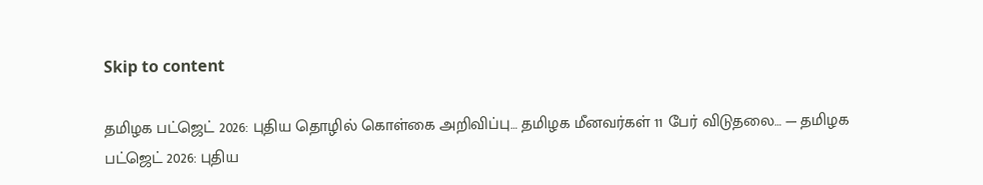Skip to content

தமிழக பட்ஜெட் 2026: புதிய தொழில் கொள்கை அறிவிப்பு… தமிழக மீனவர்கள் 11 பேர் விடுதலை… — தமிழக பட்ஜெட் 2026: புதிய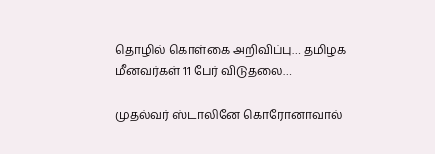தொழில் கொள்கை அறிவிப்பு… தமிழக மீனவர்கள் 11 பேர் விடுதலை…

முதல்வர் ஸ்டாலினே கொரோனாவால்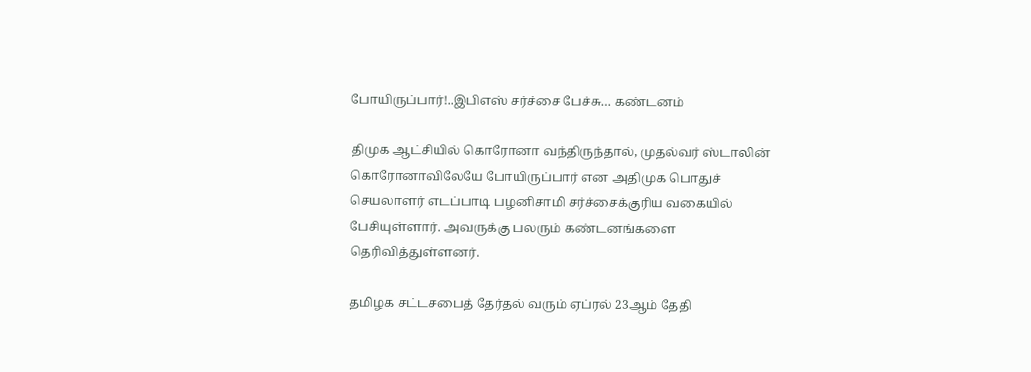போயிருப்பார்!..இபிஎஸ் சர்ச்சை பேச்சு… கண்டனம்

திமுக ஆட்சியில் கொரோனா வந்திருந்தால், முதல்வர் ஸ்டாலின் கொரோனாவிலேயே போயிருப்பார் என அதிமுக பொதுச் செயலாளர் எடப்பாடி பழனிசாமி சர்ச்சைக்குரிய வகையில் பேசியுள்ளார். அவருக்கு பலரும் கண்டனங்களை தெரிவித்துள்ளனர்.

தமிழக சட்டசபைத் தேர்தல் வரும் ஏப்ரல் 23ஆம் தேதி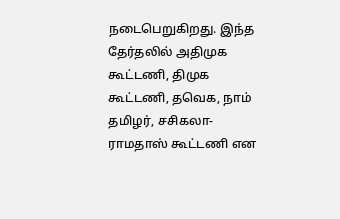நடைபெறுகிறது. இந்த தேர்தலில் அதிமுக கூட்டணி, திமுக கூட்டணி, தவெக, நாம் தமிழர், சசிகலா- ராமதாஸ் கூட்டணி என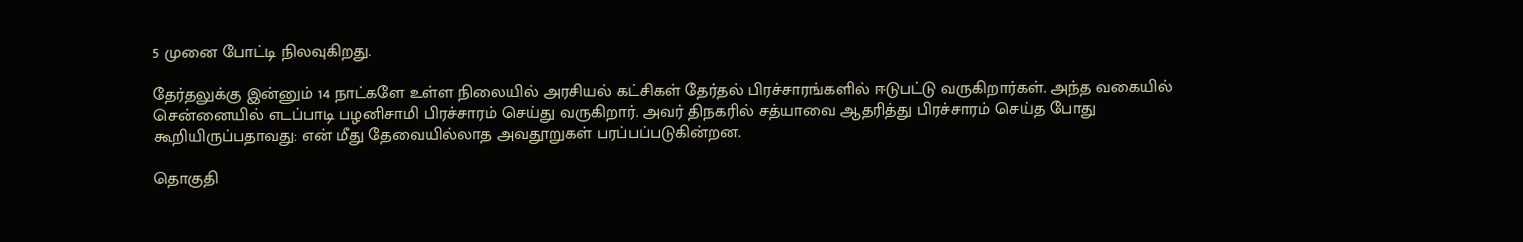5 முனை போட்டி நிலவுகிறது.

தேர்தலுக்கு இன்னும் 14 நாட்களே உள்ள நிலையில் அரசியல் கட்சிகள் தேர்தல் பிரச்சாரங்களில் ஈடுபட்டு வருகிறார்கள். அந்த வகையில் சென்னையில் எடப்பாடி பழனிசாமி பிரச்சாரம் செய்து வருகிறார். அவர் திநகரில் சத்யாவை ஆதரித்து பிரச்சாரம் செய்த போது கூறியிருப்பதாவது: என் மீது தேவையில்லாத அவதூறுகள் பரப்பப்படுகின்றன.

தொகுதி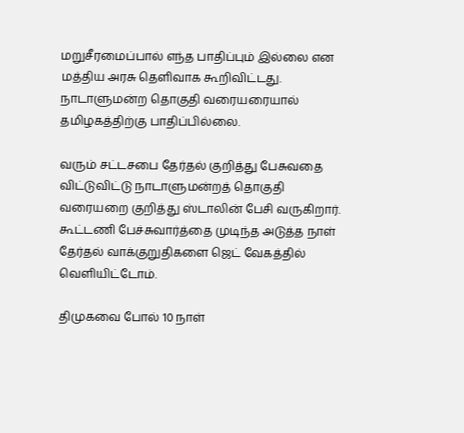மறுசீரமைப்பால் எந்த பாதிப்பும் இல்லை என மத்திய அரசு தெளிவாக கூறிவிட்டது. நாடாளுமன்ற தொகுதி வரையரையால் தமிழகத்திற்கு பாதிப்பில்லை.

வரும் சட்டசபை தேர்தல் குறித்து பேசுவதை விட்டுவிட்டு நாடாளுமன்றத் தொகுதி வரையறை குறித்து ஸ்டாலின் பேசி வருகிறார். கூட்டணி பேச்சுவார்த்தை முடிந்த அடுத்த நாள் தேர்தல் வாக்குறுதிகளை ஜெட் வேகத்தில் வெளியிட்டோம்.

திமுகவை போல் 10 நாள்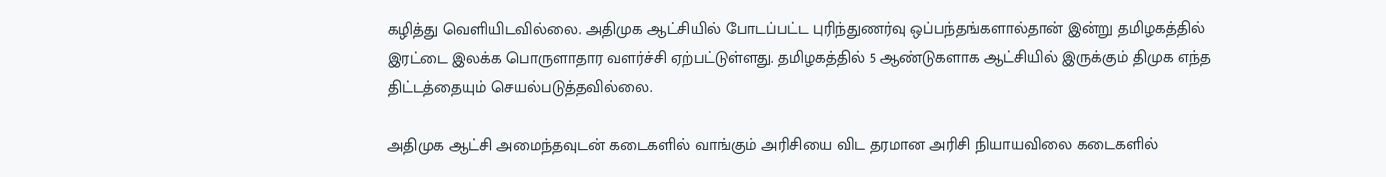கழித்து வெளியிடவில்லை. அதிமுக ஆட்சியில் போடப்பட்ட புரிந்துணர்வு ஒப்பந்தங்களால்தான் இன்று தமிழகத்தில் இரட்டை இலக்க பொருளாதார வளர்ச்சி ஏற்பட்டுள்ளது. தமிழகத்தில் 5 ஆண்டுகளாக ஆட்சியில் இருக்கும் திமுக எந்த திட்டத்தையும் செயல்படுத்தவில்லை.

அதிமுக ஆட்சி அமைந்தவுடன் கடைகளில் வாங்கும் அரிசியை விட தரமான அரிசி நியாயவிலை கடைகளில்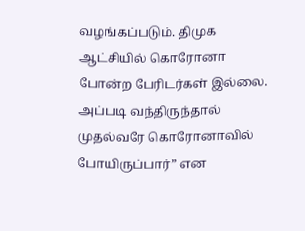வழங்கப்படும். திமுக ஆட்சியில் கொரோனா போன்ற பேரிடர்கள் இல்லை. அப்படி வந்திருந்தால் முதல்வரே கொரோனாவில் போயிருப்பார்” என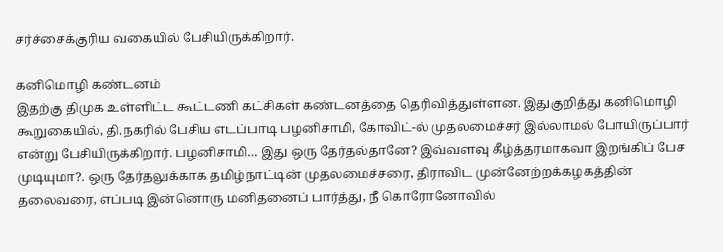சர்ச்சைக்குரிய வகையில் பேசியிருக்கிறார்.

கனிமொழி கண்டனம்
இதற்கு திமுக உள்ளிட்ட கூட்டணி கட்சிகள் கண்டனத்தை தெரிவித்துள்ளன. இதுகுறித்து கனிமொழி கூறுகையில், தி.நகரில் பேசிய எடப்பாடி பழனிசாமி, கோவிட்-ல் முதலமைச்சர் இல்லாமல் போயிருப்பார் என்று பேசியிருக்கிறார். பழனிசாமி… இது ஒரு தேர்தல்தானே? இவ்வளவு கீழ்த்தரமாகவா இறங்கிப் பேச முடியுமா?. ஒரு தேர்தலுக்காக தமிழ்நாட்டின் முதலமைச்சரை, திராவிட முன்னேற்றக்கழகத்தின் தலைவரை, எப்படி இன்னொரு மனிதனைப் பார்த்து, நீ கொரோனோவில்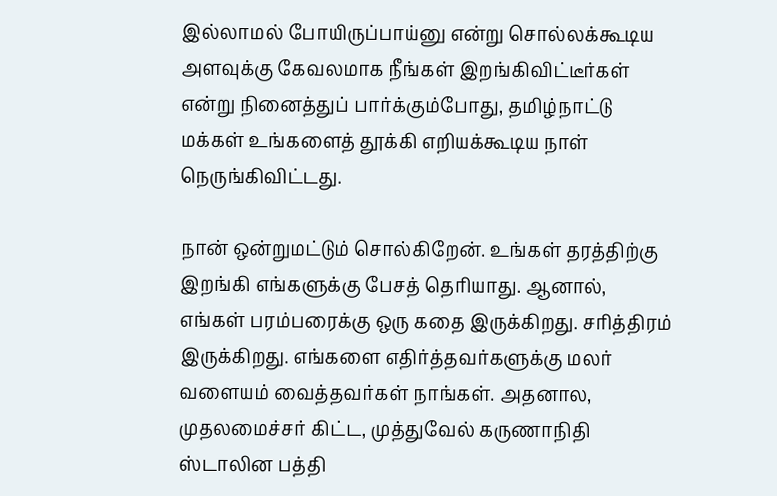இல்லாமல் போயிருப்பாய்னு என்று சொல்லக்கூடிய அளவுக்கு கேவலமாக நீங்கள் இறங்கிவிட்டீர்கள் என்று நினைத்துப் பார்க்கும்போது, தமிழ்நாட்டு மக்கள் உங்களைத் தூக்கி எறியக்கூடிய நாள் நெருங்கிவிட்டது.

நான் ஒன்றுமட்டும் சொல்கிறேன். உங்கள் தரத்திற்கு இறங்கி எங்களுக்கு பேசத் தெரியாது. ஆனால், எங்கள் பரம்பரைக்கு ஒரு கதை இருக்கிறது. சரித்திரம் இருக்கிறது. எங்களை எதிர்த்தவர்களுக்கு மலர் வளையம் வைத்தவர்கள் நாங்கள். அதனால, முதலமைச்சர் கிட்ட, முத்துவேல் கருணாநிதி ஸ்டாலின பத்தி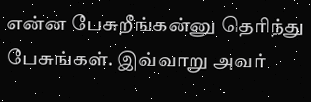என்ன பேசுறீங்கன்னு தெரிந்து பேசுங்கள். இவ்வாறு அவர்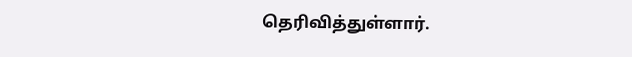தெரிவித்துள்ளார்.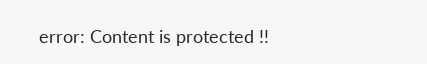error: Content is protected !!